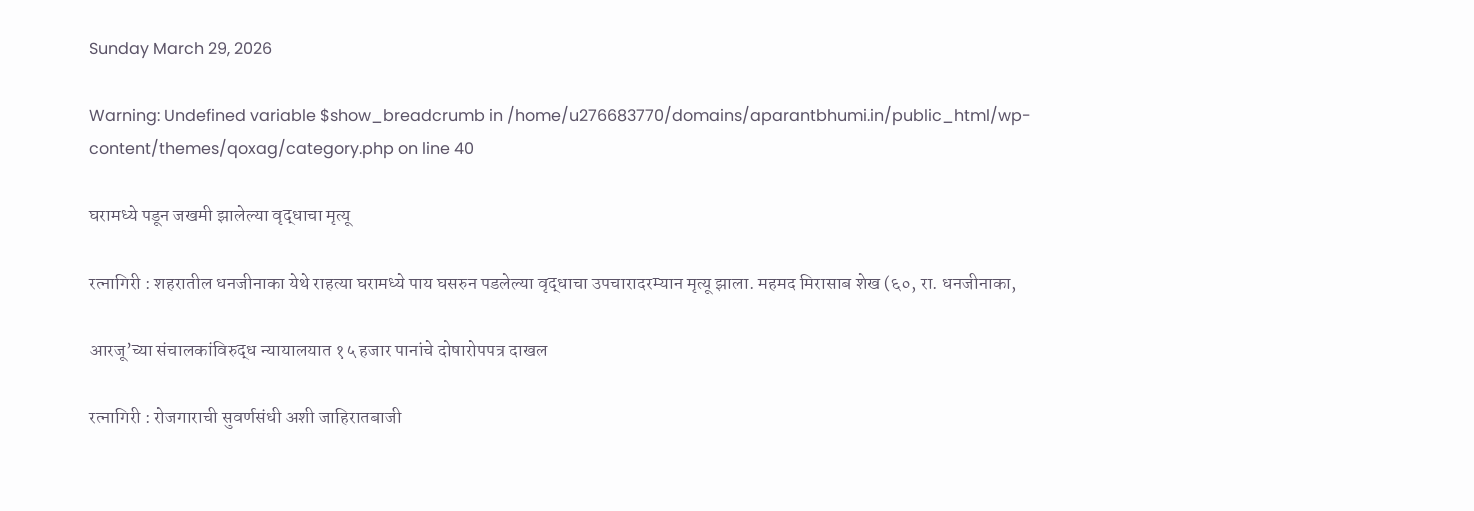Sunday March 29, 2026

Warning: Undefined variable $show_breadcrumb in /home/u276683770/domains/aparantbhumi.in/public_html/wp-content/themes/qoxag/category.php on line 40

घरामध्ये पडून जखमी झालेल्या वृद्धाचा मृत्यू

रत्नागिरी : शहरातील धनजीनाका येथे राहत्या घरामध्ये पाय घसरुन पडलेल्या वृद्धाचा उपचारादरम्यान मृत्यू झाला. महमद मिरासाब शेख (६०, रा. धनजीनाका,

आरजू’च्या संचालकांविरुद्ध न्यायालयात १५ हजार पानांचे दोषारोपपत्र दाखल

रत्नागिरी : रोजगाराची सुवर्णसंधी अशी जाहिरातबाजी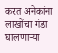करत अनेकांना लाखोंचा गंडा घालणाऱ्या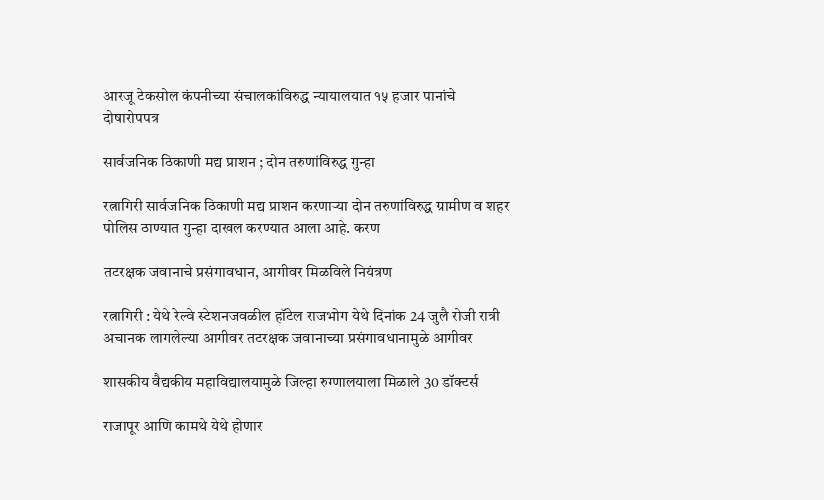आरजू टेकसोल कंपनीच्या संचालकांविरुद्ध न्यायालयात १५ हजार पानांचे दोषारोपपत्र

सार्वजनिक ठिकाणी मद्य प्राशन ; दोन तरुणांविरुद्ध गुन्हा

रत्नागिरी सार्वजनिक ठिकाणी मद्य प्राशन करणाऱ्या दोन तरुणांविरुद्ध ग्रामीण व शहर पोलिस ठाण्यात गुन्हा दाखल करण्यात आला आहे. करण

तटरक्षक जवानाचे प्रसंगावधान, आगीवर मिळविले नियंत्रण

रत्नागिरी : येथे रेल्वे स्टेशनजवळील हॉटेल राजभोग येथे दिनांक 24 जुलै रोजी रात्री अचानक लागलेल्या आगीवर तटरक्षक जवानाच्या प्रसंगावधानामुळे आगीवर

शासकीय वैद्यकीय महाविद्यालयामुळे जिल्हा रुग्णालयाला मिळाले 30 डॉक्टर्स

राजापूर आणि कामथे येथे होणार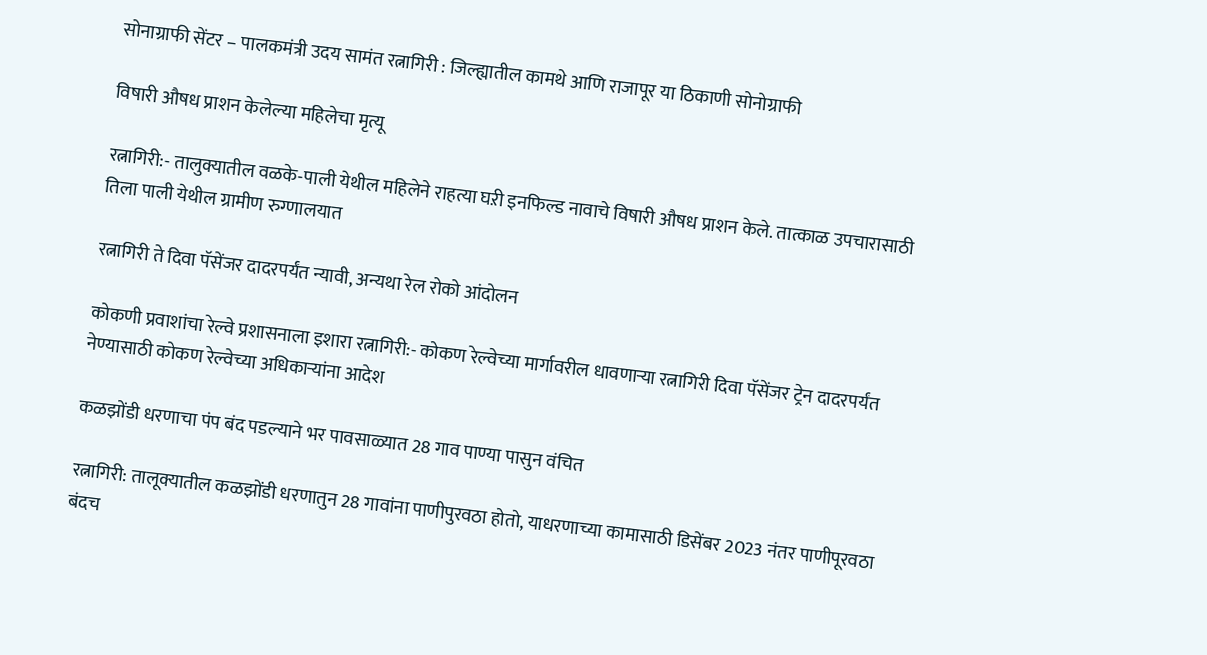सोनाग्राफी सेंटर – पालकमंत्री उदय सामंत रत्नागिरी : जिल्ह्यातील कामथे आणि राजापूर या ठिकाणी सोनोग्राफी

विषारी औषध प्राशन केलेल्या महिलेचा मृत्यू

रत्नागिरी:- तालुक्यातील वळके-पाली येथील महिलेने राहत्या घऱी इनफिल्ड नावाचे विषारी औषध प्राशन केले. तात्काळ उपचारासाठी तिला पाली येथील ग्रामीण रुग्णालयात

रत्नागिरी ते दिवा पॅसेंजर दादरपर्यंत न्यावी, अन्यथा रेल रोको आंदोलन

कोकणी प्रवाशांचा रेल्वे प्रशासनाला इशारा रत्नागिरी:- कोकण रेल्वेच्या मार्गावरील धावणार्‍या रत्नागिरी दिवा पॅसेंजर ट्रेन दादरपर्यंत नेण्यासाठी कोकण रेल्वेच्या अधिकार्‍यांना आदेश

कळझोंडी धरणाचा पंप बंद पडल्याने भर पावसाळ्यात 28 गाव पाण्या पासुन वंचित

रत्नागिरी: तालूक्यातील कळझोंडी धरणातुन 28 गावांना पाणीपुरवठा होतो, याधरणाच्या कामासाठी डिसेंबर 2023 नंतर पाणीपूरवठा बंदच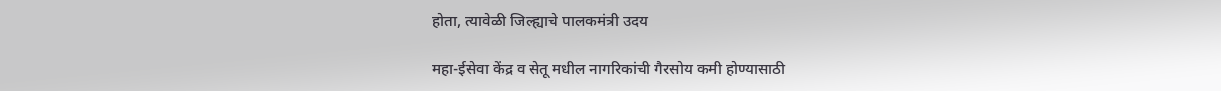होता, त्यावेळी जिल्ह्याचे पालकमंत्री उदय

महा-ईसेवा केंद्र व सेतू मधील नागरिकांची गैरसोय कमी होण्यासाठी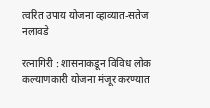त्वरित उपाय योजना व्हाव्यात-सतेज नलावडे

रत्नागिरी : शासनाकडून विविध लोक कल्याणकारी योजना मंजूर करण्यात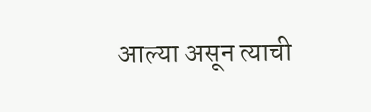आल्या असून त्याची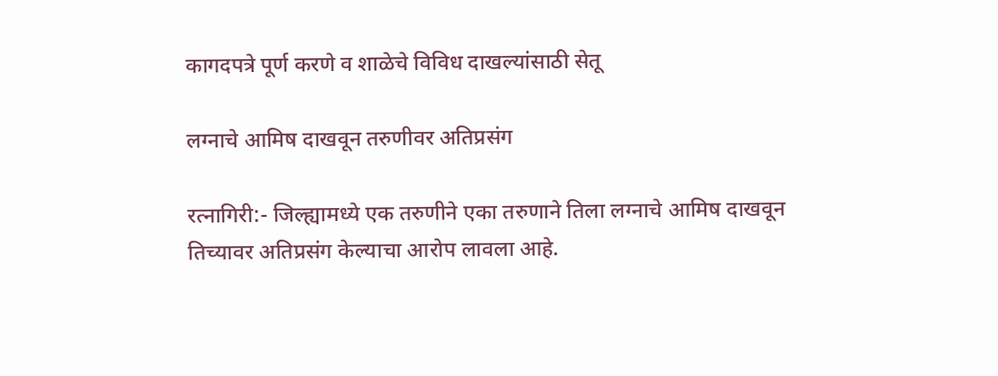कागदपत्रे पूर्ण करणे व शाळेचे विविध दाखल्यांसाठी सेतू

लग्नाचे आमिष दाखवून तरुणीवर अतिप्रसंग

रत्नागिरी:- जिल्ह्यामध्ये एक तरुणीने एका तरुणाने तिला लग्नाचे आमिष दाखवून तिच्यावर अतिप्रसंग केल्याचा आरोप लावला आहे.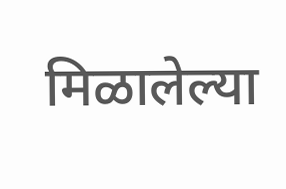मिळालेल्या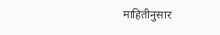माहितीनुसार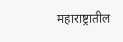महाराष्ट्रातील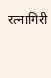रत्नागिरी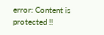error: Content is protected !!